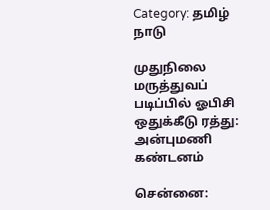Category: தமிழ் நாடு

முதுநிலை மருத்துவப் படிப்பில் ஓபிசி ஒதுக்கீடு ரத்து:   அன்புமணி கண்டனம்

சென்னை: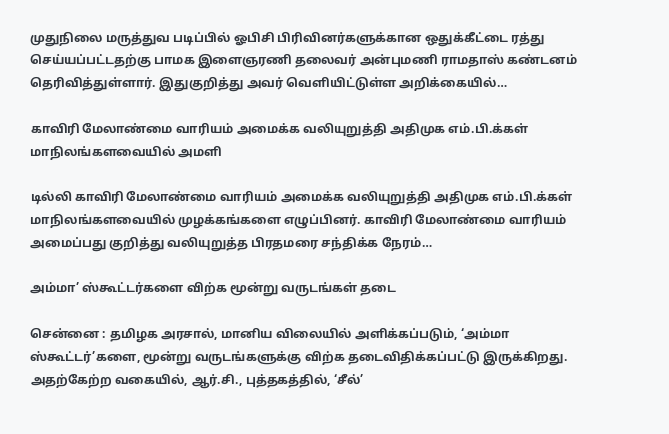முதுநிலை மருத்துவ படிப்பில் ஓபிசி பிரிவினர்களுக்கான ஒதுக்கீட்டை ரத்து செய்யப்பட்டதற்கு பாமக இளைஞரணி தலைவர் அன்புமணி ராமதாஸ் கண்டனம் தெரிவித்துள்ளார். இதுகுறித்து அவர் வெளியிட்டுள்ள அறிக்கையில்…

காவிரி மேலாண்மை வாரியம் அமைக்க வலியுறுத்தி அதிமுக எம்.பி.க்கள் மாநிலங்களவையில் அமளி

டில்லி காவிரி மேலாண்மை வாரியம் அமைக்க வலியுறுத்தி அதிமுக எம்.பி.க்கள் மாநிலங்களவையில் முழக்கங்களை எழுப்பினர். காவிரி மேலாண்மை வாரியம் அமைப்பது குறித்து வலியுறுத்த பிரதமரை சந்திக்க நேரம்…

அம்மா’ ஸ்கூட்டர்களை விற்க மூன்று வருடங்கள் தடை

சென்னை : தமிழக அரசால், மானிய விலையில் அளிக்கப்படும், ‘அம்மா ஸ்கூட்டர்’களை, மூன்று வருடங்களுக்கு விற்க தடைவிதிக்கப்பட்டு இருக்கிறது. அதற்கேற்ற வகையில், ஆர்.சி., புத்தகத்தில், ‘சீல்’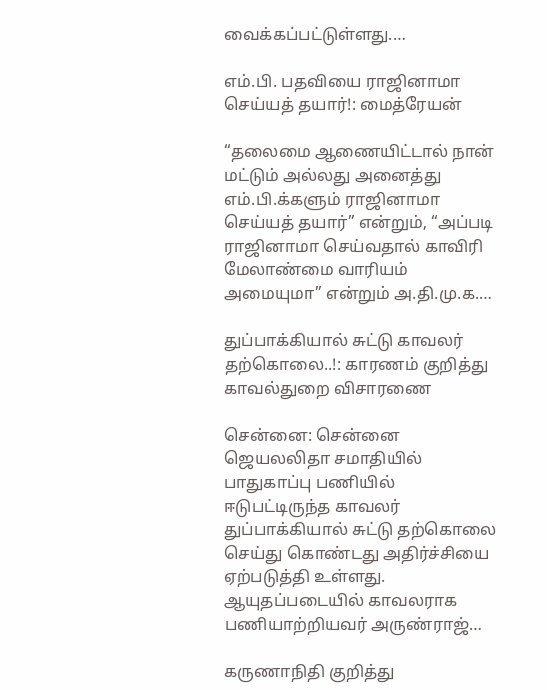வைக்கப்பட்டுள்ளது.…

எம்.பி. பதவியை ராஜினாமா செய்யத் தயார்!: மைத்ரேயன்

“தலைமை ஆணையிட்டால் நான் மட்டும் அல்லது அனைத்து எம்.பி.க்களும் ராஜினாமா செய்யத் தயார்” என்றும், “அப்படி ராஜினாமா செய்வதால் காவிரி மேலாண்மை வாரியம் அமையுமா” என்றும் அ.தி.மு.க.…

துப்பாக்கியால் சுட்டு காவலர் தற்கொலை..!: காரணம் குறித்து காவல்துறை விசாரணை

சென்னை: சென்னை ஜெயலலிதா சமாதியில் பாதுகாப்பு பணியில் ஈடுபட்டிருந்த காவலர் துப்பாக்கியால் சுட்டு தற்கொலை செய்து கொண்டது அதிர்ச்சியை ஏற்படுத்தி உள்ளது. ஆயுதப்படையில் காவலராக பணியாற்றியவர் அருண்ராஜ்…

கருணாநிதி குறித்து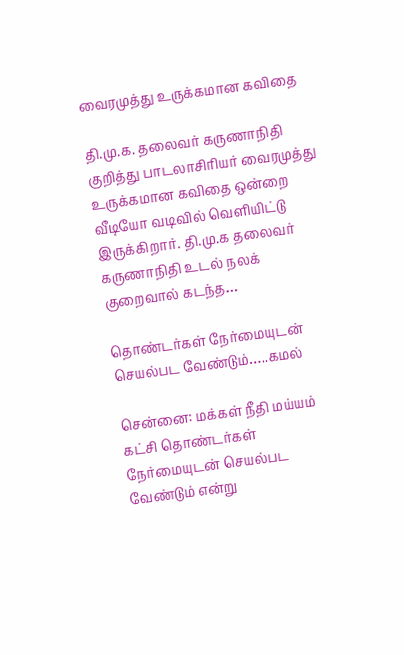வைரமுத்து உருக்கமான கவிதை

தி.மு.க. தலைவர் கருணாநிதி குறித்து பாடலாசிரியர் வைரமுத்து உருக்கமான கவிதை ஒன்றை வீடியோ வடிவில் வெளியிட்டு இருக்கிறார். தி.மு.க தலைவர் கருணாநிதி உடல் நலக் குறைவால் கடந்த…

தொண்டர்கள் நேர்மையுடன் செயல்பட வேண்டும்…..கமல்

சென்னை: மக்கள் நீதி மய்யம் கட்சி தொண்டர்கள் நேர்மையுடன் செயல்பட வேண்டும் என்று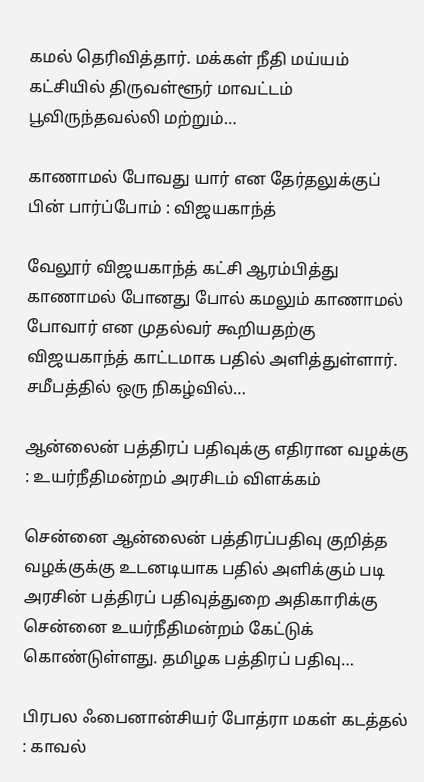கமல் தெரிவித்தார். மக்கள் நீதி மய்யம் கட்சியில் திருவள்ளூர் மாவட்டம் பூவிருந்தவல்லி மற்றும்…

காணாமல் போவது யார் என தேர்தலுக்குப் பின் பார்ப்போம் : விஜயகாந்த்

வேலூர் விஜயகாந்த் கட்சி ஆரம்பித்து காணாமல் போனது போல் கமலும் காணாமல் போவார் என முதல்வர் கூறியதற்கு விஜயகாந்த் காட்டமாக பதில் அளித்துள்ளார். சமீபத்தில் ஒரு நிகழ்வில்…

ஆன்லைன் பத்திரப் பதிவுக்கு எதிரான வழக்கு : உயர்நீதிமன்றம் அரசிடம் விளக்கம்

சென்னை ஆன்லைன் பத்திரப்பதிவு குறித்த வழக்குக்கு உடனடியாக பதில் அளிக்கும் படி அரசின் பத்திரப் பதிவுத்துறை அதிகாரிக்கு சென்னை உயர்நீதிமன்றம் கேட்டுக் கொண்டுள்ளது. தமிழக பத்திரப் பதிவு…

பிரபல ஃபைனான்சியர் போத்ரா மகள் கடத்தல் : காவல்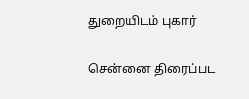துறையிடம் புகார்

சென்னை திரைப்பட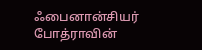ஃபைனான்சியர் போத்ராவின்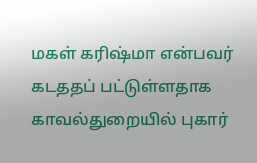மகள் கரிஷ்மா என்பவர் கடததப் பட்டுள்ளதாக காவல்துறையில் புகார்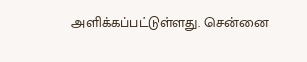அளிக்கப்பட்டுள்ளது. சென்னை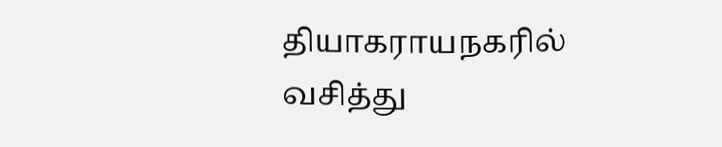தியாகராயநகரில் வசித்து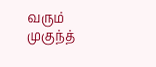வரும் முகுந்த்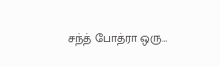சந்த் போத்ரா ஒரு…